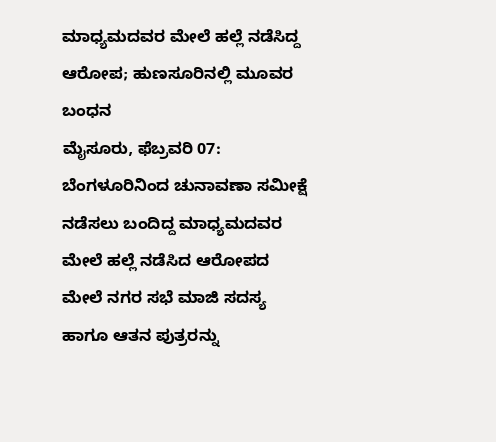ಮಾಧ್ಯಮದವರ ಮೇಲೆ ಹಲ್ಲೆ ನಡೆಸಿದ್ದ ಆರೋಪ; ಹುಣಸೂರಿನಲ್ಲಿ ಮೂವರ ಬಂಧನ
ಮೈಸೂರು, ಫೆಬ್ರವರಿ 07: ಬೆಂಗಳೂರಿನಿಂದ ಚುನಾವಣಾ ಸಮೀಕ್ಷೆ ನಡೆಸಲು ಬಂದಿದ್ದ ಮಾಧ್ಯಮದವರ ಮೇಲೆ ಹಲ್ಲೆ ನಡೆಸಿದ ಆರೋಪದ ಮೇಲೆ ನಗರ ಸಭೆ ಮಾಜಿ ಸದಸ್ಯ ಹಾಗೂ ಆತನ ಪುತ್ರರನ್ನು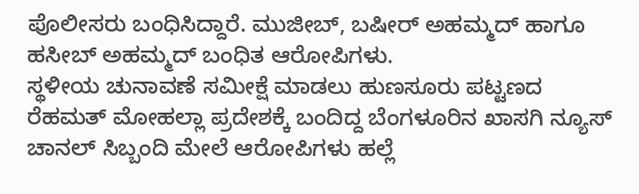ಪೊಲೀಸರು ಬಂಧಿಸಿದ್ದಾರೆ. ಮುಜೀಬ್, ಬಷೀರ್ ಅಹಮ್ಮದ್ ಹಾಗೂ ಹಸೀಬ್ ಅಹಮ್ಮದ್ ಬಂಧಿತ ಆರೋಪಿಗಳು.
ಸ್ಥಳೀಯ ಚುನಾವಣೆ ಸಮೀಕ್ಷೆ ಮಾಡಲು ಹುಣಸೂರು ಪಟ್ಟಣದ ರೆಹಮತ್ ಮೋಹಲ್ಲಾ ಪ್ರದೇಶಕ್ಕೆ ಬಂದಿದ್ದ ಬೆಂಗಳೂರಿನ ಖಾಸಗಿ ನ್ಯೂಸ್ ಚಾನಲ್ ಸಿಬ್ಬಂದಿ ಮೇಲೆ ಆರೋಪಿಗಳು ಹಲ್ಲೆ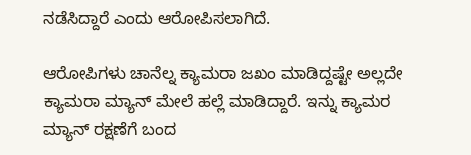ನಡೆಸಿದ್ದಾರೆ ಎಂದು ಆರೋಪಿಸಲಾಗಿದೆ.

ಆರೋಪಿಗಳು ಚಾನೆಲ್ನ ಕ್ಯಾಮರಾ ಜಖಂ ಮಾಡಿದ್ದಷ್ಟೇ ಅಲ್ಲದೇ ಕ್ಯಾಮರಾ ಮ್ಯಾನ್ ಮೇಲೆ ಹಲ್ಲೆ ಮಾಡಿದ್ದಾರೆ. ಇನ್ನು ಕ್ಯಾಮರ ಮ್ಯಾನ್ ರಕ್ಷಣೆಗೆ ಬಂದ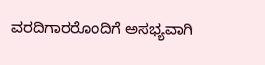ವರದಿಗಾರರೊಂದಿಗೆ ಅಸಭ್ಯವಾಗಿ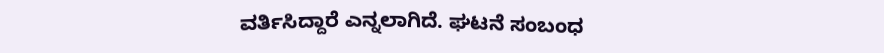ವರ್ತಿಸಿದ್ದಾರೆ ಎನ್ನಲಾಗಿದೆ. ಘಟನೆ ಸಂಬಂಧ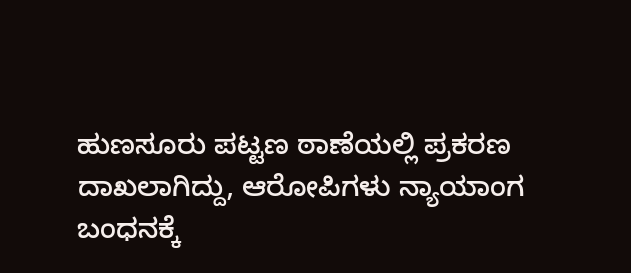ಹುಣಸೂರು ಪಟ್ಟಣ ಠಾಣೆಯಲ್ಲಿ ಪ್ರಕರಣ ದಾಖಲಾಗಿದ್ದು, ಆರೋಪಿಗಳು ನ್ಯಾಯಾಂಗ ಬಂಧನಕ್ಕೆ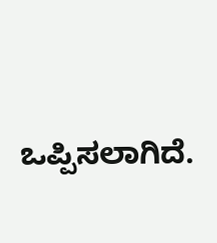ಒಪ್ಪಿಸಲಾಗಿದೆ.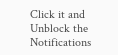Click it and Unblock the Notifications